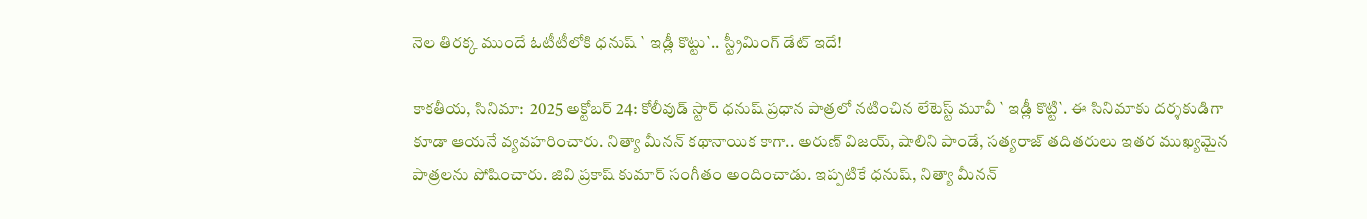నెల తిర‌క్క ముందే ఓటీటీలోకి ధ‌నుష్ ` ఇడ్లీ కొట్టు`.. స్ట్రీమింగ్ డేట్ ఇదే!

కాకతీయ, సినిమా:  2025 అక్టోబ‌ర్ 24: కోలీవుడ్ స్టార్ ధ‌నుష్ ప్రధాన పాత్రలో నటించిన లేటెస్ట్ మూవీ ` ఇడ్లీ కొట్టి`. ఈ సినిమాకు దర్శకుడిగా కూడా ఆయనే వ్యవహరించారు. నిత్యా మీనన్ కథానాయిక కాగా.. అరుణ్ విజయ్, షాలిని పాండే, సత్యరాజ్ త‌దిత‌రులు ఇత‌ర ముఖ్య‌మైన పాత్ర‌ల‌ను పోషించారు. జివి ప్రకాష్ కుమార్ సంగీతం అందించాడు. ఇప్ప‌టికే ధ‌నుష్‌, నిత్యా మీన‌న్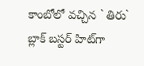కాంబోలో వ‌చ్చిన ` తిరు` బ్లాక్ బ‌స్ట‌ర్ హిట్‌గా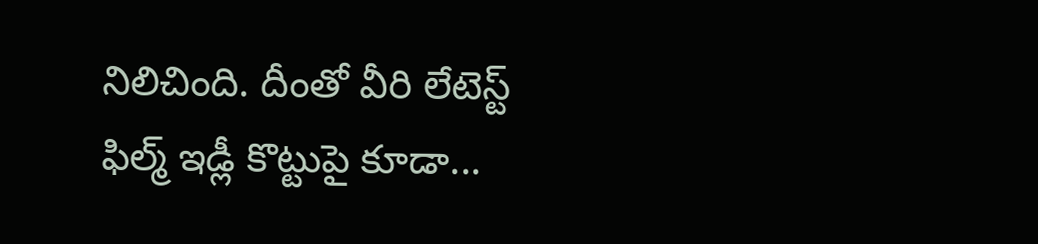నిలిచింది. దీంతో వీరి లేటెస్ట్ ఫిల్మ్ ఇడ్లీ కొట్టుపై కూడా...